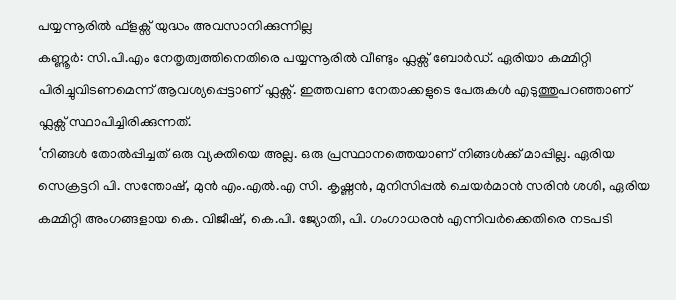പയ്യന്നൂരിൽ ഫ്ളക്സ് യുദ്ധം അവസാനിക്കുന്നില്ല
കണ്ണൂർ: സി.പി.എം നേതൃത്വത്തിനെതിരെ പയ്യന്നൂരിൽ വീണ്ടും ഫ്ലക്സ് ബോർഡ്. ഏരിയാ കമ്മിറ്റി പിരിച്ചുവിടണമെന്ന് ആവശ്യപ്പെട്ടാണ് ഫ്ലക്സ്. ഇത്തവണ നേതാക്കളുടെ പേരുകൾ എടുത്തുപറഞ്ഞാണ് ഫ്ലക്സ് സ്ഥാപിച്ചിരിക്കുന്നത്.
‘നിങ്ങൾ തോൽപ്പിച്ചത് ഒരു വ്യക്തിയെ അല്ല. ഒരു പ്രസ്ഥാനത്തെയാണ് നിങ്ങൾക്ക് മാപ്പില്ല. ഏരിയ സെക്രട്ടറി പി. സന്തോഷ്, മുൻ എം.എൽ.എ സി. കൃഷ്ണൻ, മുനിസിപ്പൽ ചെയർമാൻ സരിൻ ശശി, ഏരിയ കമ്മിറ്റി അംഗങ്ങളായ കെ. വിജീഷ്, കെ.പി. ജ്യോതി, പി. ഗംഗാധരൻ എന്നിവർക്കെതിരെ നടപടി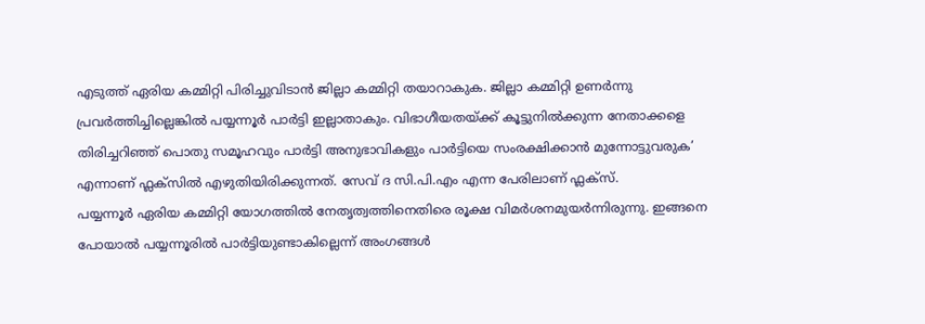എടുത്ത് ഏരിയ കമ്മിറ്റി പിരിച്ചുവിടാൻ ജില്ലാ കമ്മിറ്റി തയാറാകുക. ജില്ലാ കമ്മിറ്റി ഉണർന്നു പ്രവർത്തിച്ചില്ലെങ്കിൽ പയ്യന്നൂർ പാർട്ടി ഇല്ലാതാകും. വിഭാഗീയതയ്ക്ക് കൂട്ടുനിൽക്കുന്ന നേതാക്കളെ തിരിച്ചറിഞ്ഞ് പൊതു സമൂഹവും പാർട്ടി അനുഭാവികളും പാർട്ടിയെ സംരക്ഷിക്കാൻ മുന്നോട്ടുവരുക’ എന്നാണ് ഫ്ലക്സിൽ എഴുതിയിരിക്കുന്നത്. സേവ് ദ സി.പി.എം എന്ന പേരിലാണ് ഫ്ലക്സ്.
പയ്യന്നൂർ ഏരിയ കമ്മിറ്റി യോഗത്തിൽ നേതൃത്വത്തിനെതിരെ രൂക്ഷ വിമർശനമുയർന്നിരുന്നു. ഇങ്ങനെ പോയാൽ പയ്യന്നൂരിൽ പാർട്ടിയുണ്ടാകില്ലെന്ന് അംഗങ്ങൾ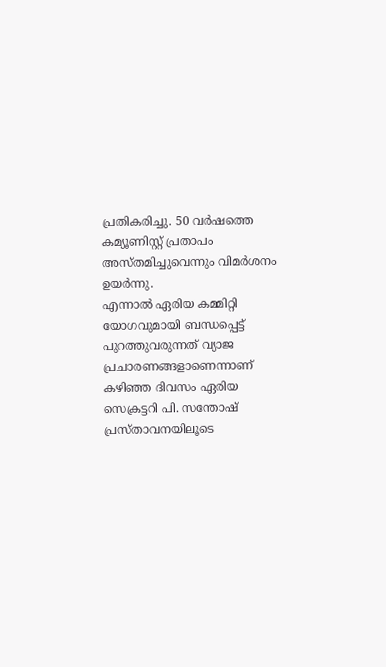പ്രതികരിച്ചു. 50 വർഷത്തെ കമ്യൂണിസ്റ്റ് പ്രതാപം അസ്തമിച്ചുവെന്നും വിമർശനം ഉയർന്നു.
എന്നാൽ ഏരിയ കമ്മിറ്റി യോഗവുമായി ബന്ധപ്പെട്ട് പുറത്തുവരുന്നത് വ്യാജ പ്രചാരണങ്ങളാണെന്നാണ് കഴിഞ്ഞ ദിവസം ഏരിയ സെക്രട്ടറി പി. സന്തോഷ് പ്രസ്താവനയിലൂടെ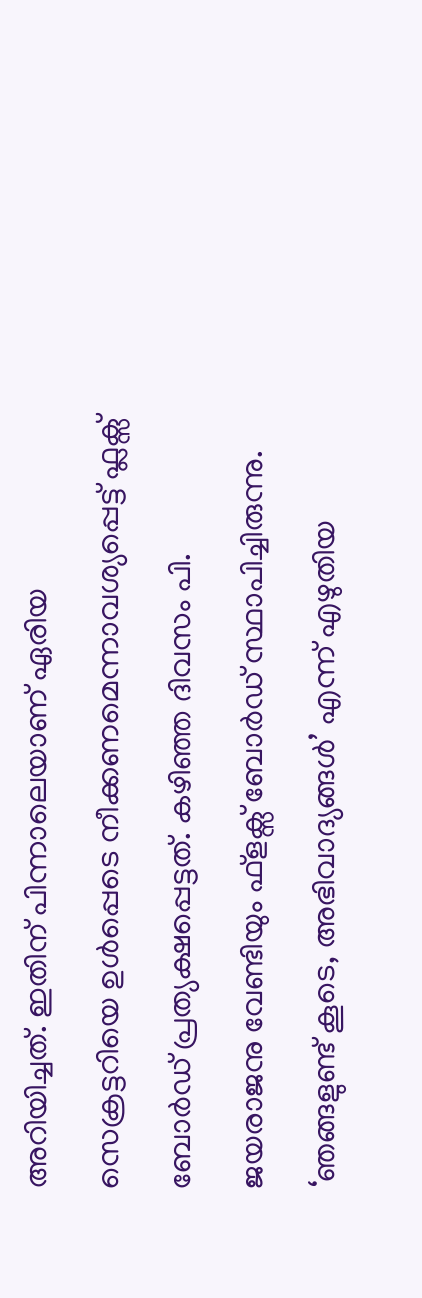അറിയിച്ചത്. ഇതിന് പിന്നാലെയാണ് ഏരിയ സെക്രട്ടറിയെ ഉൾപ്പെടെ നീക്കണമെന്നാവശ്യപ്പെട്ട് ഫ്ലക്സ് ബോർഡ് പ്രത്യക്ഷപ്പെട്ടത്. കഴിഞ്ഞ ദിവസം പി. ജയരാജനു വേണ്ടിയും ഫ്ളക്സ് ബോർഡ് സ്ഥാപിച്ചിരുന്നു. ‘ഞങ്ങളുണ്ട് കൂടെ, അഭിവാദ്യങ്ങൾ’ എന്ന് എഴുതിയ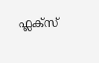ഫ്ലക്സ്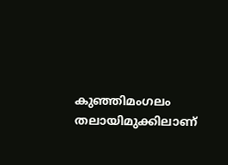കുഞ്ഞിമംഗലം തലായിമുക്കിലാണ്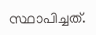സ്ഥാപിച്ചത്.